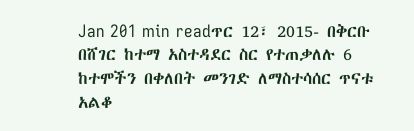Jan 201 min readጥር 12፣ 2015- በቅርቡ በሸገር ከተማ አስተዳደር ስር የተጠቃለሉ 6 ከተሞችን በቀለበት መንገድ ለማስተሳሰር ጥናቱ አልቆ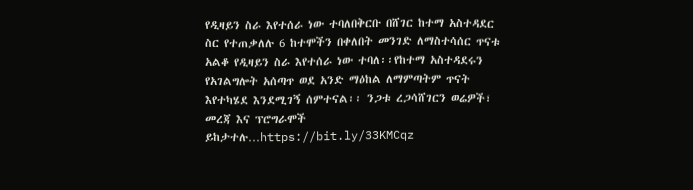የዲዛይን ስራ እየተሰራ ነው ተባለበቅርቡ በሸገር ከተማ አስተዳደር ስር የተጠቃለሉ 6 ከተሞችን በቀለበት መንገድ ለማስተሳሰር ጥናቱ አልቆ የዲዛይን ስራ እየተሰራ ነው ተባለ፡፡የከተማ አስተዳደሩን የአገልግሎት አሰጣጥ ወደ አንድ ማዕከል ለማምጣትም ጥናት እየተካሄደ እንደሚገኝ ሰምተናል፡፡ ንጋቱ ረጋሳሸገርን ወሬዎች፣ መረጃ እና ፕሮግራሞች ይከታተሉ…https://bit.ly/33KMCqz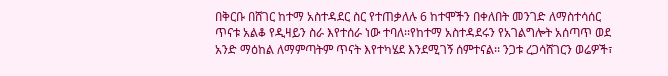በቅርቡ በሸገር ከተማ አስተዳደር ስር የተጠቃለሉ 6 ከተሞችን በቀለበት መንገድ ለማስተሳሰር ጥናቱ አልቆ የዲዛይን ስራ እየተሰራ ነው ተባለ፡፡የከተማ አስተዳደሩን የአገልግሎት አሰጣጥ ወደ አንድ ማዕከል ለማምጣትም ጥናት እየተካሄደ እንደሚገኝ ሰምተናል፡፡ ንጋቱ ረጋሳሸገርን ወሬዎች፣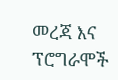መረጃ እና ፕሮግራሞች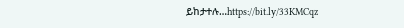ይከታተሉ…https://bit.ly/33KMCqz